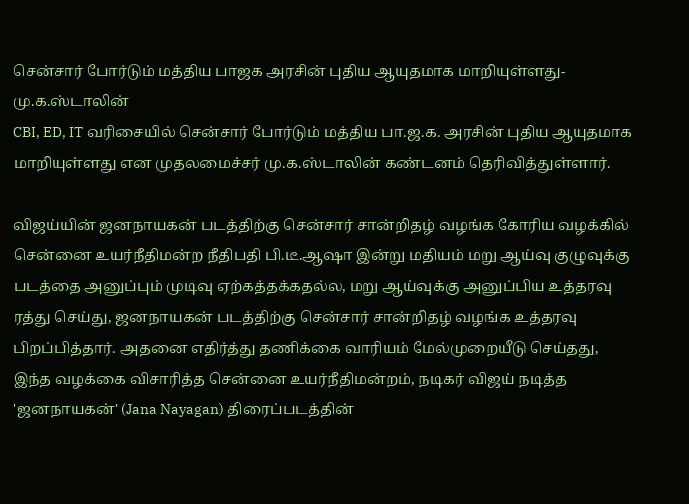சென்சார் போர்டும் மத்திய பாஜக அரசின் புதிய ஆயுதமாக மாறியுள்ளது- மு.க.ஸ்டாலின்
CBI, ED, IT வரிசையில் சென்சார் போர்டும் மத்திய பா.ஜ.க. அரசின் புதிய ஆயுதமாக மாறியுள்ளது என முதலமைச்சர் மு.க.ஸ்டாலின் கண்டனம் தெரிவித்துள்ளார்.

விஜய்யின் ஜனநாயகன் படத்திற்கு சென்சார் சான்றிதழ் வழங்க கோரிய வழக்கில் சென்னை உயர்நீதிமன்ற நீதிபதி பி.டீ.ஆஷா இன்று மதியம் மறு ஆய்வு குழுவுக்கு படத்தை அனுப்பும் முடிவு ஏற்கத்தக்கதல்ல, மறு ஆய்வுக்கு அனுப்பிய உத்தரவு ரத்து செய்து, ஜனநாயகன் படத்திற்கு சென்சார் சான்றிதழ் வழங்க உத்தரவு பிறப்பித்தார். அதனை எதிர்த்து தணிக்கை வாரியம் மேல்முறையீடு செய்தது, இந்த வழக்கை விசாரித்த சென்னை உயர்நீதிமன்றம், நடிகர் விஜய் நடித்த 'ஜனநாயகன்' (Jana Nayagan) திரைப்படத்தின்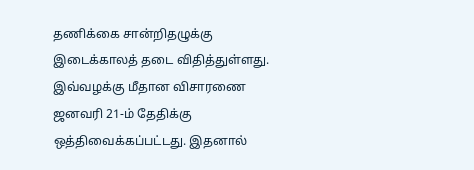தணிக்கை சான்றிதழுக்கு இடைக்காலத் தடை விதித்துள்ளது. இவ்வழக்கு மீதான விசாரணை ஜனவரி 21-ம் தேதிக்கு ஒத்திவைக்கப்பட்டது. இதனால்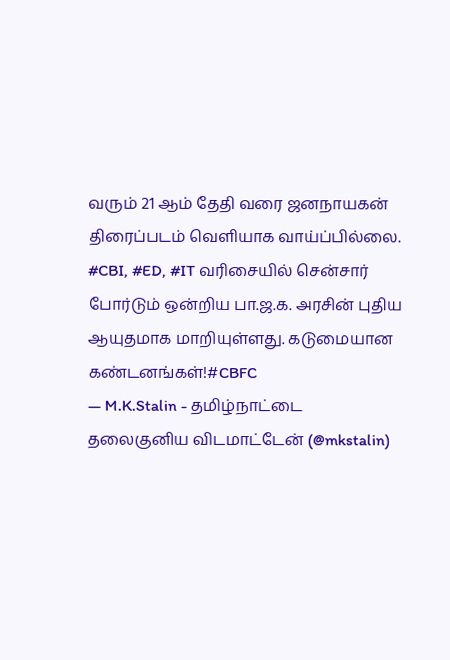வரும் 21 ஆம் தேதி வரை ஜனநாயகன் திரைப்படம் வெளியாக வாய்ப்பில்லை.
#CBI, #ED, #IT வரிசையில் சென்சார் போர்டும் ஒன்றிய பா.ஜ.க. அரசின் புதிய ஆயுதமாக மாறியுள்ளது. கடுமையான கண்டனங்கள்!#CBFC
— M.K.Stalin - தமிழ்நாட்டை தலைகுனிய விடமாட்டேன் (@mkstalin)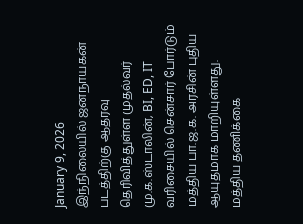January 9, 2026
இந்நிலையில் ஜனநாயகன் படத்திற்கு ஆதரவு தெரிவித்துள்ள முதல்வர் மு.க.ஸ்டாலின், BI, ED, IT வரிசையில் சென்சார் போர்டும் மத்திய பா.ஜ.க. அரசின் புதிய ஆயுதமாக மாறியுள்ளது. மத்திய தணிக்கை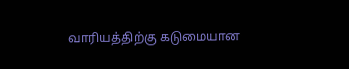வாரியத்திற்கு கடுமையான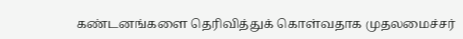கண்டனங்களை தெரிவித்துக் கொள்வதாக முதலமைச்சர்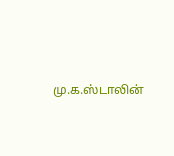மு.க.ஸ்டாலின்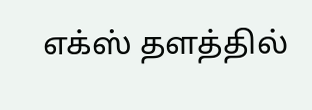எக்ஸ் தளத்தில்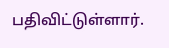பதிவிட்டுள்ளார்.